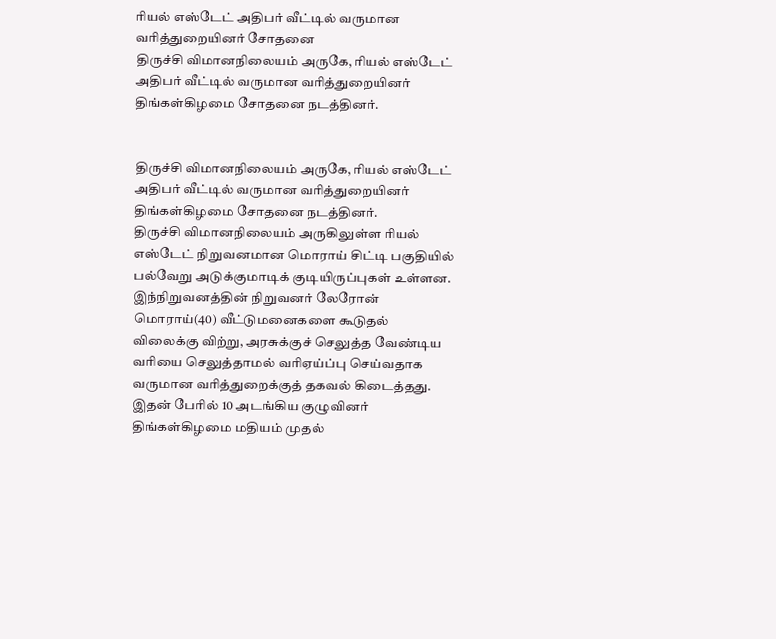ரியல் எஸ்டேட் அதிபர் வீட்டில் வருமான வரித்துறையினர் சோதனை
திருச்சி விமானநிலையம் அருகே, ரியல் எஸ்டேட் அதிபர் வீட்டில் வருமான வரித்துறையினர் திங்கள்கிழமை சோதனை நடத்தினர்.


திருச்சி விமானநிலையம் அருகே, ரியல் எஸ்டேட் அதிபர் வீட்டில் வருமான வரித்துறையினர் திங்கள்கிழமை சோதனை நடத்தினர்.
திருச்சி விமானநிலையம் அருகிலுள்ள ரியல் எஸ்டேட் நிறுவனமான மொராய் சிட்டி பகுதியில் பல்வேறு அடுக்குமாடிக் குடியிருப்புகள் உள்ளன.
இந்நிறுவனத்தின் நிறுவனர் லேரோன் மொராய்(40) வீட்டுமனைகளை கூடுதல் விலைக்கு விற்று, அரசுக்குச் செலுத்த வேண்டிய வரியை செலுத்தாமல் வரிஏய்ப்பு செய்வதாக வருமான வரித்துறைக்குத் தகவல் கிடைத்தது.
இதன் பேரில் 10 அடங்கிய குழுவினர் திங்கள்கிழமை மதியம் முதல்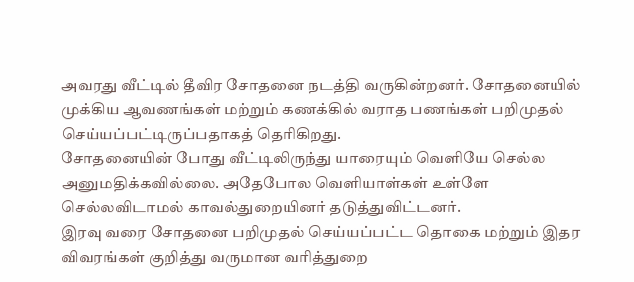அவரது வீட்டில் தீவிர சோதனை நடத்தி வருகின்றனர். சோதனையில் முக்கிய ஆவணங்கள் மற்றும் கணக்கில் வராத பணங்கள் பறிமுதல் செய்யப்பட்டிருப்பதாகத் தெரிகிறது.
சோதனையின் போது வீட்டிலிருந்து யாரையும் வெளியே செல்ல அனுமதிக்கவில்லை. அதேபோல வெளியாள்கள் உள்ளே செல்லவிடாமல் காவல்துறையினர் தடுத்துவிட்டனர்.
இரவு வரை சோதனை பறிமுதல் செய்யப்பட்ட தொகை மற்றும் இதர விவரங்கள் குறித்து வருமான வரித்துறை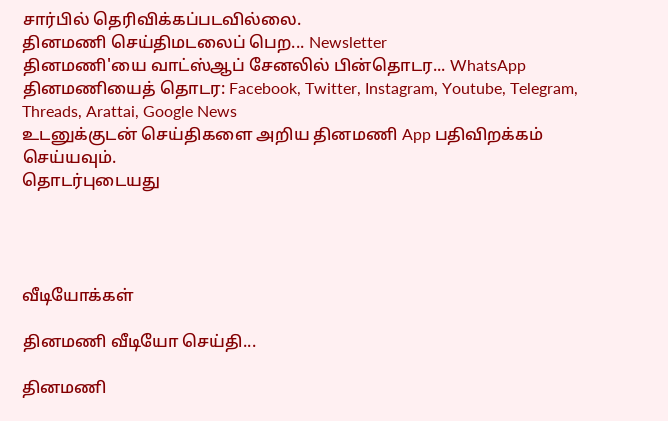சார்பில் தெரிவிக்கப்படவில்லை.
தினமணி செய்திமடலைப் பெற... Newsletter
தினமணி'யை வாட்ஸ்ஆப் சேனலில் பின்தொடர... WhatsApp
தினமணியைத் தொடர: Facebook, Twitter, Instagram, Youtube, Telegram, Threads, Arattai, Google News
உடனுக்குடன் செய்திகளை அறிய தினமணி App பதிவிறக்கம் செய்யவும்.
தொடர்புடையது




வீடியோக்கள்

தினமணி வீடியோ செய்தி...

தினமணி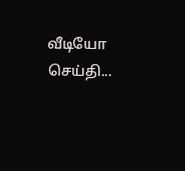வீடியோ செய்தி...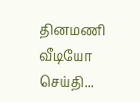தினமணி வீடியோ செய்தி...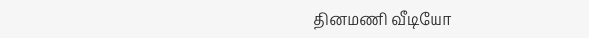தினமணி வீடியோ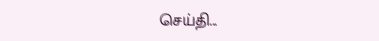செய்தி...